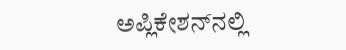ಅಪ್ಲಿಕೇಶನ್‌ನಲ್ಲಿ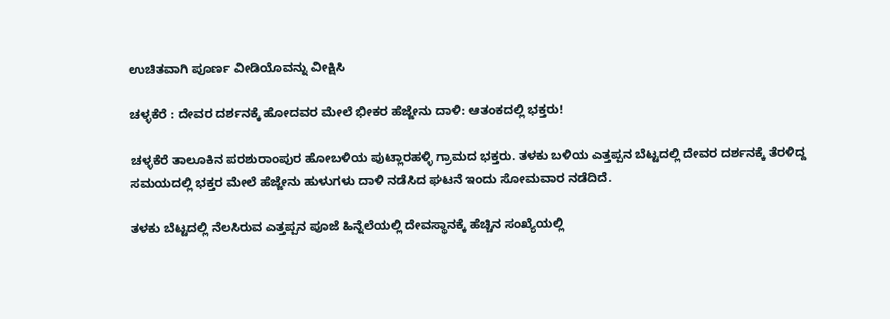ಉಚಿತವಾಗಿ ಪೂರ್ಣ ವೀಡಿಯೊವನ್ನು ವೀಕ್ಷಿಸಿ

ಚಳ್ಳಕೆರೆ : ದೇವರ ದರ್ಶನಕ್ಕೆ ಹೋದವರ ಮೇಲೆ ಭೀಕರ ಹೆಜ್ಜೇನು ದಾಳಿ: ಆತಂಕದಲ್ಲಿ ಭಕ್ತರು!

ಚಳ್ಳಕೆರೆ ತಾಲೂಕಿನ ಪರಶುರಾಂಪುರ ಹೋಬಳಿಯ ಪುಟ್ಲಾರಹಳ್ಳಿ ಗ್ರಾಮದ ಭಕ್ತರು. ತಳಕು ಬಳಿಯ ಎತ್ತಪ್ಪನ ಬೆಟ್ಟದಲ್ಲಿ ದೇವರ ದರ್ಶನಕ್ಕೆ ತೆರಳಿದ್ದ ಸಮಯದಲ್ಲಿ ಭಕ್ತರ ಮೇಲೆ ಹೆಜ್ಜೇನು ಹುಳುಗಳು ದಾಳಿ ನಡೆಸಿದ ಘಟನೆ ಇಂದು ಸೋಮವಾರ ನಡೆದಿದೆ.

ತಳಕು ಬೆಟ್ಟದಲ್ಲಿ ನೆಲಸಿರುವ ಎತ್ತಪ್ಪನ ಪೂಜೆ ಹಿನ್ನೆಲೆಯಲ್ಲಿ ದೇವಸ್ಥಾನಕ್ಕೆ ಹೆಚ್ಚಿನ ಸಂಖ್ಯೆಯಲ್ಲಿ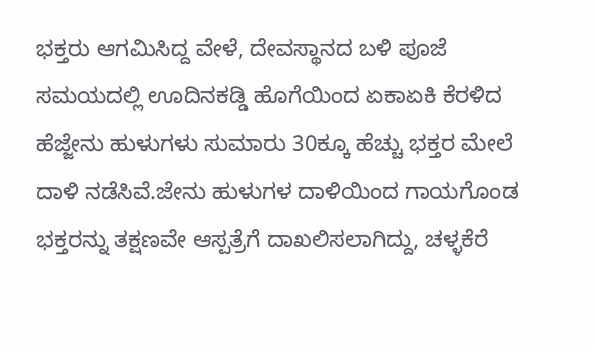ಭಕ್ತರು ಆಗಮಿಸಿದ್ದ ವೇಳೆ, ದೇವಸ್ಥಾನದ ಬಳಿ ಪೂಜೆ ಸಮಯದಲ್ಲಿ ಊದಿನಕಡ್ಡಿ ಹೊಗೆಯಿಂದ ಏಕಾಏಕಿ ಕೆರಳಿದ ಹೆಜ್ಜೇನು ಹುಳುಗಳು ಸುಮಾರು 30ಕ್ಕೂ ಹೆಚ್ಚು ಭಕ್ತರ ಮೇಲೆ ದಾಳಿ ನಡೆಸಿವೆ.ಜೇನು ಹುಳುಗಳ ದಾಳಿಯಿಂದ ಗಾಯಗೊಂಡ ಭಕ್ತರನ್ನು ತಕ್ಷಣವೇ ಆಸ್ಪತ್ರೆಗೆ ದಾಖಲಿಸಲಾಗಿದ್ದು, ಚಳ್ಳಕೆರೆ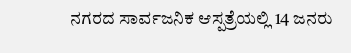ನಗರದ ಸಾರ್ವಜನಿಕ ಆಸ್ಪತ್ರೆಯಲ್ಲಿ 14 ಜನರು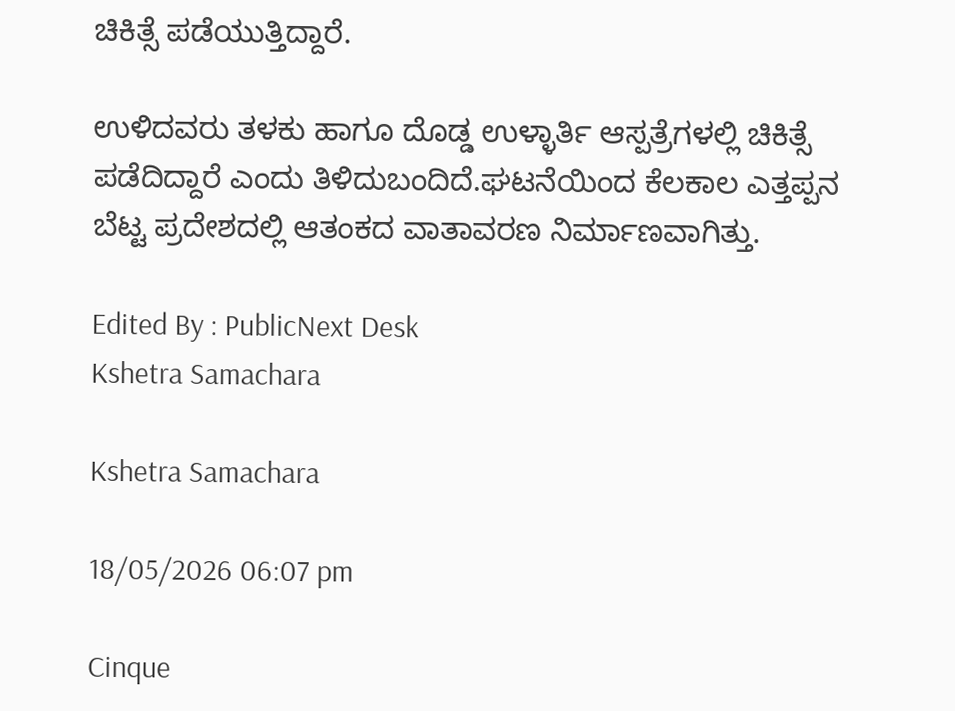ಚಿಕಿತ್ಸೆ ಪಡೆಯುತ್ತಿದ್ದಾರೆ.

ಉಳಿದವರು ತಳಕು ಹಾಗೂ ದೊಡ್ಡ ಉಳ್ಳಾರ್ತಿ ಆಸ್ಪತ್ರೆಗಳಲ್ಲಿ ಚಿಕಿತ್ಸೆ ಪಡೆದಿದ್ದಾರೆ ಎಂದು ತಿಳಿದುಬಂದಿದೆ.ಘಟನೆಯಿಂದ ಕೆಲಕಾಲ ಎತ್ತಪ್ಪನ ಬೆಟ್ಟ ಪ್ರದೇಶದಲ್ಲಿ ಆತಂಕದ ವಾತಾವರಣ ನಿರ್ಮಾಣವಾಗಿತ್ತು.

Edited By : PublicNext Desk
Kshetra Samachara

Kshetra Samachara

18/05/2026 06:07 pm

Cinque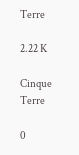Terre

2.22 K

Cinque Terre

0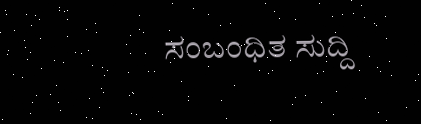ಸಂಬಂಧಿತ ಸುದ್ದಿ